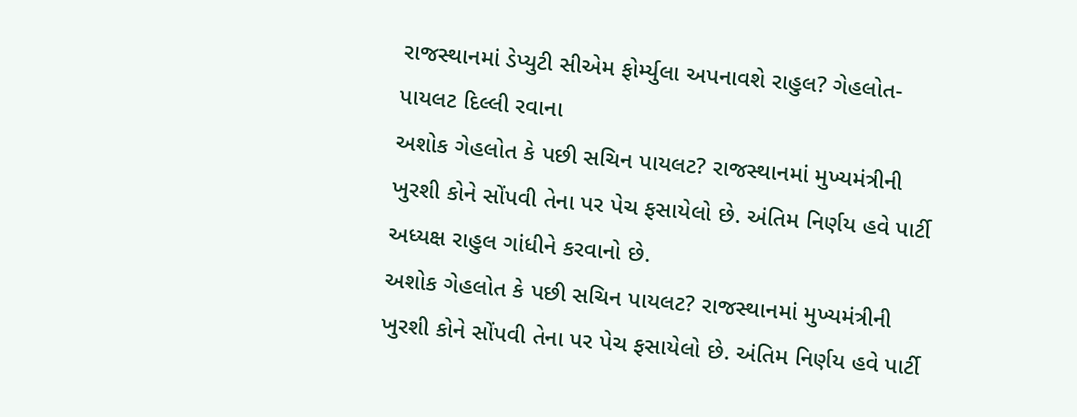રાજસ્થાનમાં ડેપ્યુટી સીએમ ફોર્મ્યુલા અપનાવશે રાહુલ? ગેહલોત-પાયલટ દિલ્લી રવાના
અશોક ગેહલોત કે પછી સચિન પાયલટ? રાજસ્થાનમાં મુખ્યમંત્રીની ખુરશી કોને સોંપવી તેના પર પેચ ફસાયેલો છે. અંતિમ નિર્ણય હવે પાર્ટી અધ્યક્ષ રાહુલ ગાંધીને કરવાનો છે.
અશોક ગેહલોત કે પછી સચિન પાયલટ? રાજસ્થાનમાં મુખ્યમંત્રીની ખુરશી કોને સોંપવી તેના પર પેચ ફસાયેલો છે. અંતિમ નિર્ણય હવે પાર્ટી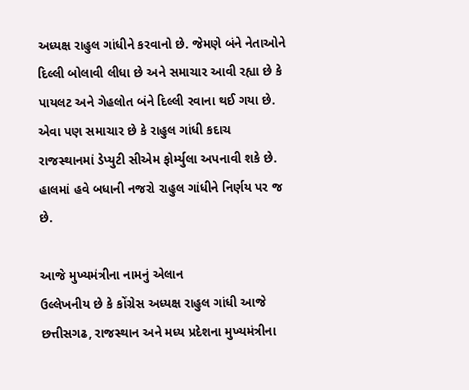અધ્યક્ષ રાહુલ ગાંધીને કરવાનો છે. જેમણે બંને નેતાઓને દિલ્લી બોલાવી લીધા છે અને સમાચાર આવી રહ્યા છે કે પાયલટ અને ગેહલોત બંને દિલ્લી રવાના થઈ ગયા છે. એવા પણ સમાચાર છે કે રાહુલ ગાંધી કદાચ રાજસ્થાનમાં ડેપ્યુટી સીએમ ફોર્મ્યુલા અપનાવી શકે છે. હાલમાં હવે બધાની નજરો રાહુલ ગાંધીને નિર્ણય પર જ છે.

આજે મુખ્યમંત્રીના નામનું એલાન
ઉલ્લેખનીય છે કે કોંગ્રેસ અધ્યક્ષ રાહુલ ગાંધી આજે છત્તીસગઢ, રાજસ્થાન અને મધ્ય પ્રદેશના મુખ્યમંત્રીના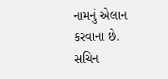નામનું એલાન કરવાના છે. સચિન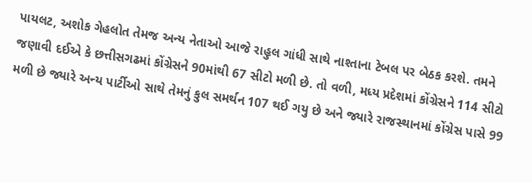પાયલટ, અશોક ગેહલોત તેમજ અન્ય નેતાઓ આજે રાહુલ ગાંધી સાથે નાશ્તાના ટેબલ પર બેઠક કરશે. તમને જણાવી દઈએ કે છત્તીસગઢમાં કોંગ્રેસને 90માંથી 67 સીટો મળી છે. તો વળી, મધ્ય પ્રદેશમાં કોંગ્રેસને 114 સીટો મળી છે જ્યારે અન્ય પાર્ટીઓ સાથે તેમનું કુલ સમર્થન 107 થઈ ગયુ છે અને જ્યારે રાજસ્થાનમાં કોંગ્રેસ પાસે 99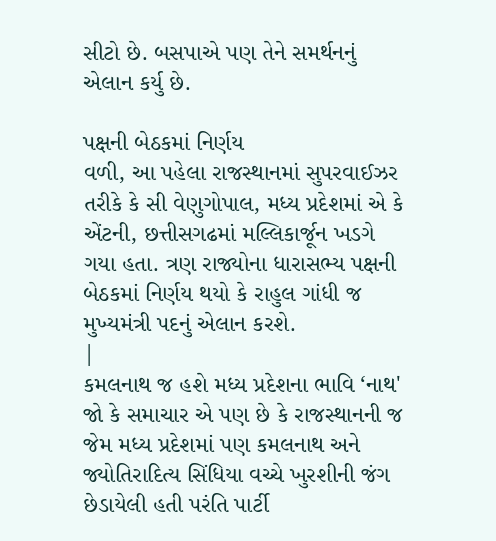સીટો છે. બસપાએ પણ તેને સમર્થનનું એલાન કર્યુ છે.

પક્ષની બેઠકમાં નિર્ણય
વળી, આ પહેલા રાજસ્થાનમાં સુપરવાઈઝર તરીકે કે સી વેણુગોપાલ, મધ્ય પ્રદેશમાં એ કે એંટની, છત્તીસગઢમાં મલ્લિકાર્જૂન ખડગે ગયા હતા. ત્રણ રાજ્યોના ધારાસભ્ય પક્ષની બેઠકમાં નિર્ણય થયો કે રાહુલ ગાંધી જ મુખ્યમંત્રી પદનું એલાન કરશે.
|
કમલનાથ જ હશે મધ્ય પ્રદેશના ભાવિ ‘નાથ'
જો કે સમાચાર એ પણ છે કે રાજસ્થાનની જ જેમ મધ્ય પ્રદેશમાં પણ કમલનાથ અને જ્યોતિરાદિત્ય સિંધિયા વચ્ચે ખુરશીની જંગ છેડાયેલી હતી પરંતિ પાર્ટી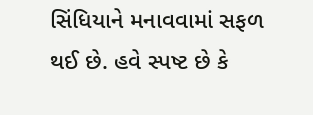સિંધિયાને મનાવવામાં સફળ થઈ છે. હવે સ્પષ્ટ છે કે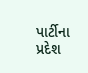પાર્ટીના પ્રદેશ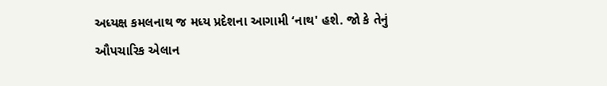અધ્યક્ષ કમલનાથ જ મધ્ય પ્રદેશના આગામી ‘નાથ' હશે. જો કે તેનું ઔપચારિક એલાન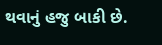થવાનું હજુ બાકી છે.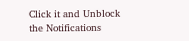Click it and Unblock the Notifications